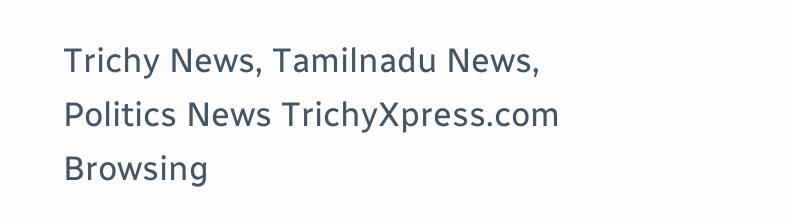Trichy News, Tamilnadu News, Politics News TrichyXpress.com
Browsing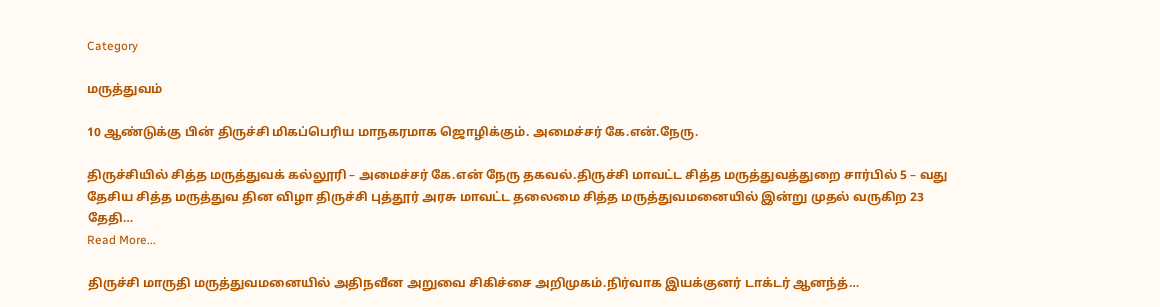Category

மருத்துவம்

10 ஆண்டுக்கு பின் திருச்சி மிகப்பெரிய மாநகரமாக ஜொழிக்கும். அமைச்சர் கே.என்.நேரு.

திருச்சியில் சித்த மருத்துவக் கல்லூரி – அமைச்சர் கே.என் நேரு தகவல்.திருச்சி மாவட்ட சித்த மருத்துவத்துறை சார்பில் 5 – வது தேசிய சித்த மருத்துவ தின விழா திருச்சி புத்தூர் அரசு மாவட்ட தலைமை சித்த மருத்துவமனையில் இன்று முதல் வருகிற 23 தேதி…
Read More...

திருச்சி மாருதி மருத்துவமனையில் அதிநவீன அறுவை சிகிச்சை அறிமுகம்.நிர்வாக இயக்குனர் டாக்டர் ஆனந்த்…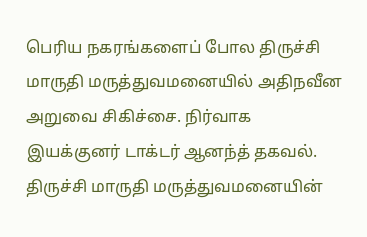பெரிய நகரங்களைப் போல திருச்சி மாருதி மருத்துவமனையில் அதிநவீன அறுவை சிகிச்சை. நிர்வாக இயக்குனர் டாக்டர் ஆனந்த் தகவல். திருச்சி மாருதி மருத்துவமனையின்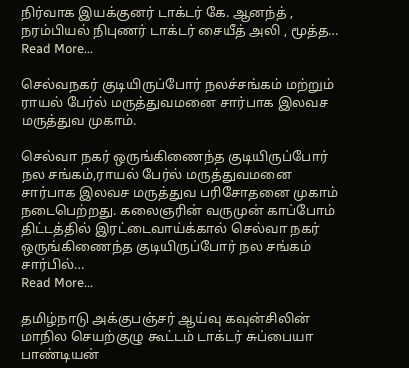நிர்வாக இயக்குனர் டாக்டர் கே. ஆனந்த் , நரம்பியல் நிபுணர் டாக்டர் சையீத் அலி , மூத்த…
Read More...

செல்வநகர் குடியிருப்போர் நலச்சங்கம் மற்றும் ராயல் பேர்ல் மருத்துவமனை சார்பாக இலவச மருத்துவ முகாம்.

செல்வா நகர் ஒருங்கிணைந்த குடியிருப்போர் நல சங்கம்,ராயல் பேர்ல் மருத்துவமனை சார்பாக இலவச மருத்துவ பரிசோதனை முகாம் நடைபெற்றது. கலைஞரின் வருமுன் காப்போம் திட்டத்தில் இரட்டைவாய்க்கால் செல்வா நகர் ஒருங்கிணைந்த குடியிருப்போர் நல சங்கம் சார்பில்…
Read More...

தமிழ்நாடு அக்குபஞ்சர் ஆய்வு கவுன்சிலின் மாநில செயற்குழு கூட்டம் டாக்டர் சுப்பையா பாண்டியன்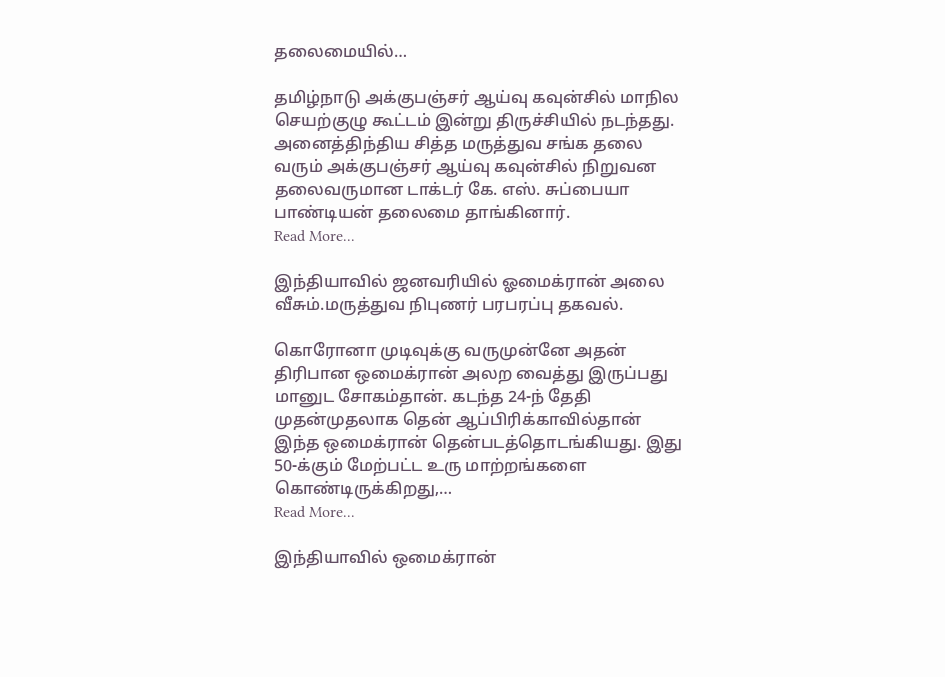தலைமையில்…

தமிழ்நாடு அக்குபஞ்சர் ஆய்வு கவுன்சில் மாநில செயற்குழு கூட்டம் இன்று திருச்சியில் நடந்தது. அனைத்திந்திய சித்த மருத்துவ சங்க தலை வரும் அக்குபஞ்சர் ஆய்வு கவுன்சில் நிறுவன தலைவருமான டாக்டர் கே. எஸ். சுப்பையா பாண்டியன் தலைமை தாங்கினார்.
Read More...

இந்தியாவில் ஜனவரியில் ஓமைக்ரான் அலை வீசும்.மருத்துவ நிபுணர் பரபரப்பு தகவல்.

கொரோனா முடிவுக்கு வருமுன்னே அதன் திரிபான ஒமைக்ரான் அலற வைத்து இருப்பது மானுட சோகம்தான். கடந்த 24-ந் தேதி முதன்முதலாக தென் ஆப்பிரிக்காவில்தான் இந்த ஒமைக்ரான் தென்படத்தொடங்கியது. இது 50-க்கும் மேற்பட்ட உரு மாற்றங்களை கொண்டிருக்கிறது,…
Read More...

இந்தியாவில் ஒமைக்ரான்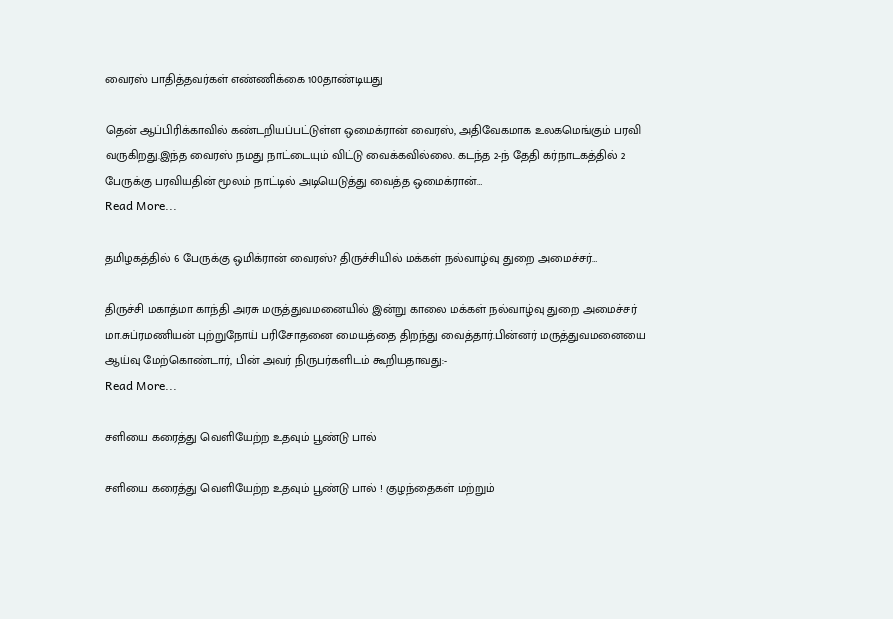வைரஸ் பாதித்தவர்கள் எண்ணிக்கை 100தாண்டியது

தென் ஆப்பிரிக்காவில் கண்டறியப்பட்டுள்ள ஒமைக்ரான் வைரஸ், அதிவேகமாக உலகமெங்கும் பரவி வருகிறது.இந்த வைரஸ் நமது நாட்டையும் விட்டு வைக்கவில்லை. கடந்த 2-ந் தேதி கர்நாடகத்தில் 2 பேருக்கு பரவியதின் மூலம் நாட்டில் அடியெடுத்து வைத்த ஒமைக்ரான்…
Read More...

தமிழகத்தில் 6 பேருக்கு ஒமிக்ரான் வைரஸ்? திருச்சியில் மக்கள் நல்வாழ்வு துறை அமைச்சர்…

திருச்சி மகாத்மா காந்தி அரசு மருத்துவமனையில் இன்று காலை மக்கள் நல்வாழ்வு துறை அமைச்சர் மா.சுப்ரமணியன் புற்றுநோய் பரிசோதனை மையத்தை திறந்து வைத்தார்.பின்னர் மருத்துவமனையை ஆய்வு மேற்கொண்டார், பின் அவர் நிருபர்களிடம் கூறியதாவது:-
Read More...

சளியை கரைத்து வெளியேற்ற உதவும் பூண்டு பால்

சளியை கரைத்து வெளியேற்ற உதவும் பூண்டு பால் ! குழந்தைகள் மற்றும்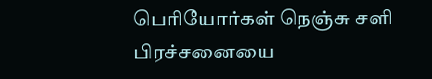பெரியோர்கள் நெஞ்சு சளி பிரச்சனையை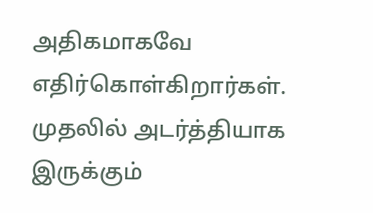அதிகமாகவே எதிர்கொள்கிறார்கள். முதலில் அடர்த்தியாக இருக்கும்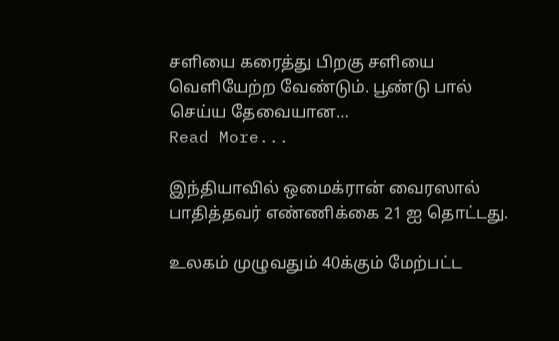சளியை கரைத்து பிறகு சளியை வெளியேற்ற வேண்டும். பூண்டு பால் செய்ய தேவையான…
Read More...

இந்தியாவில் ஒமைக்ரான் வைரஸால் பாதித்தவர் எண்ணிக்கை 21 ஐ தொட்டது.

உலகம் முழுவதும் 40க்கும் மேற்பட்ட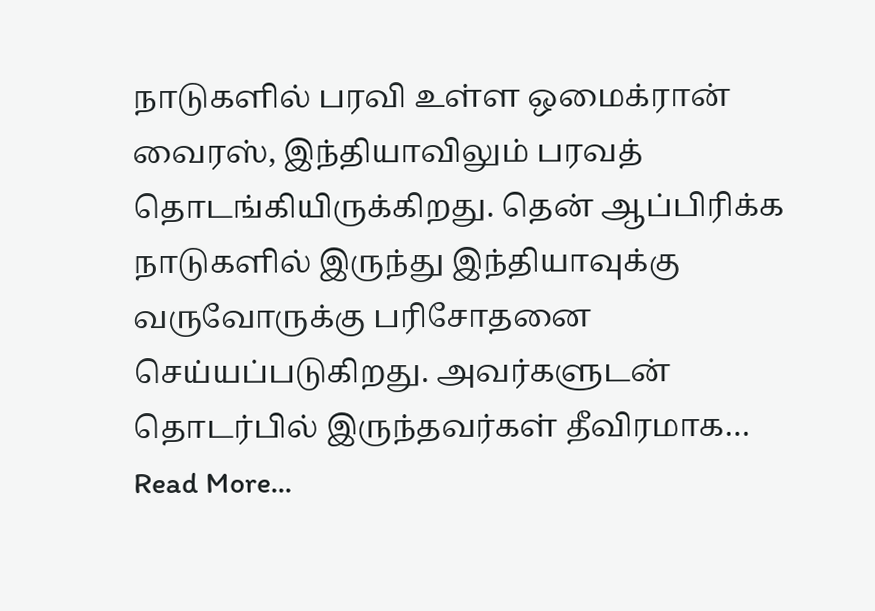நாடுகளில் பரவி உள்ள ஒமைக்ரான் வைரஸ், இந்தியாவிலும் பரவத் தொடங்கியிருக்கிறது. தென் ஆப்பிரிக்க நாடுகளில் இருந்து இந்தியாவுக்கு வருவோருக்கு பரிசோதனை செய்யப்படுகிறது. அவர்களுடன் தொடர்பில் இருந்தவர்கள் தீவிரமாக…
Read More...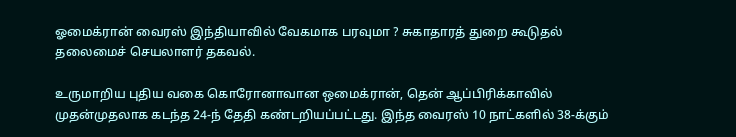ஓமைக்ரான் வைரஸ் இந்தியாவில் வேகமாக பரவுமா ? சுகாதாரத் துறை கூடுதல் தலைமைச் செயலாளர் தகவல்.

உருமாறிய புதிய வகை கொரோனாவான ஒமைக்ரான், தென் ஆப்பிரிக்காவில் முதன்முதலாக கடந்த 24-ந் தேதி கண்டறியப்பட்டது. இந்த வைரஸ் 10 நாட்களில் 38-க்கும்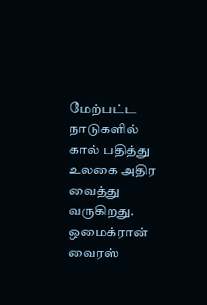மேற்பட்ட நாடுகளில் கால் பதித்து உலகை அதிர வைத்து வருகிறது. ஒமைக்ரான் வைரஸ்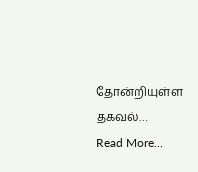தோன்றியுள்ள தகவல்…
Read More...